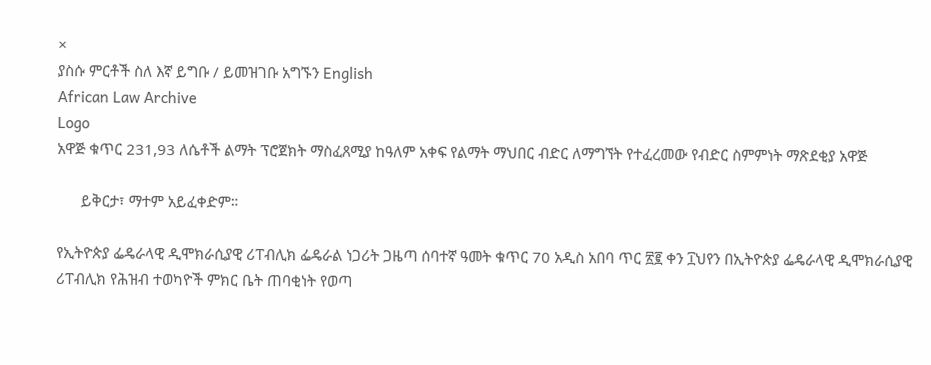×
ያስሱ ምርቶች ስለ እኛ ይግቡ / ይመዝገቡ አግኙን English
African Law Archive
Logo
አዋጅ ቁጥር 231,93 ለሴቶች ልማት ፕሮጀክት ማስፈጸሚያ ከዓለም አቀፍ የልማት ማህበር ብድር ለማግኘት የተፈረመው የብድር ስምምነት ማጽደቂያ አዋጅ

      ይቅርታ፣ ማተም አይፈቀድም።

የኢትዮጵያ ፌዴራላዊ ዲሞክራሲያዊ ሪፐብሊክ ፌዴራል ነጋሪት ጋዜጣ ሰባተኛ ዓመት ቁጥር 70 አዲስ አበባ ጥር ፳፪ ቀን ፲ህየን በኢትዮጵያ ፌዴራላዊ ዲሞክራሲያዊ ሪፐብሊክ የሕዝብ ተወካዮች ምክር ቤት ጠባቂነት የወጣ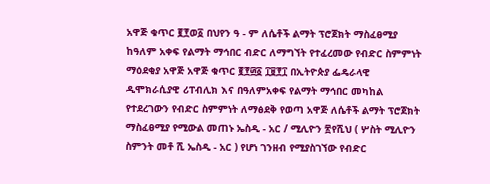አዋጅ ቁጥር ፪፻ወ፩ በህየን ዓ - ም ለሴቶች ልማት ፕሮጀክት ማስፈፀሚያ ከዓለም አቀፍ የልማት ማኅበር ብድር ለማግኘት የተፈረመው የብድር ስምምነት ማዕደቂያ አዋጅ አዋጅ ቁጥር ፪፻፴፩ ፲፱፻፲ በኢትዮጵያ ፌዴራላዊ ዲሞክራሲያዊ ሪፐብሊክ እና በዓለምአቀፍ የልማት ማኅበር መካከል የተደረገውን የብድር ስምምነት ለማፅደቅ የወጣ አዋጅ ለሴቶች ልማት ፕሮጀክት ማስፈፀሚያ የሚውል መጠኑ ኤስዲ - አር / ሚሊዮን ፳የሺህ ( ሦስት ሚሊዮን ስምንት መቶ ሺ ኤስዲ - አር ) የሆነ ገንዘብ የሚያስገኘው የብድር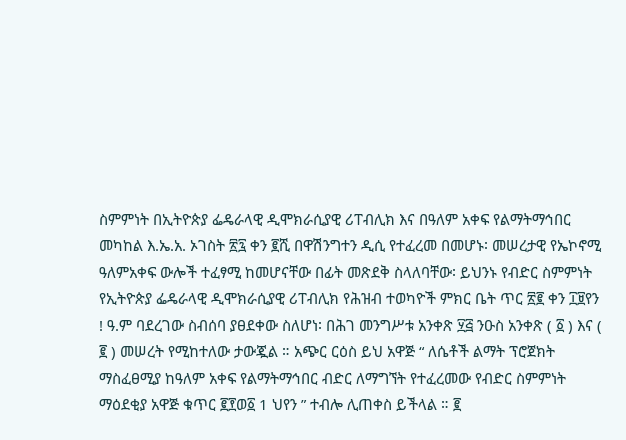ስምምነት በኢትዮጵያ ፌዴራላዊ ዲሞክራሲያዊ ሪፐብሊክ እና በዓለም አቀፍ የልማትማኅበር መካከል እ.ኤ.አ. ኦገስት ፳፯ ቀን ፪ሺ በዋሽንግተን ዲሲ የተፈረመ በመሆኑ፡ መሠረታዊ የኤኮኖሚ ዓለምአቀፍ ውሎች ተፈፃሚ ከመሆናቸው በፊት መጽደቅ ስላለባቸው፡ ይህንኑ የብድር ስምምነት የኢትዮጵያ ፌዴራላዊ ዲሞክራሲያዊ ሪፐብሊክ የሕዝብ ተወካዮች ምክር ቤት ጥር ፳፪ ቀን ፲፱የን ! ዓ.ም ባደረገው ስብሰባ ያፀደቀው ስለሆነ፡ በሕገ መንግሥቱ አንቀጽ ፶፭ ንዑስ አንቀጽ ( ፩ ) እና ( ፪ ) መሠረት የሚከተለው ታውጇል ። አጭር ርዕስ ይህ አዋጅ “ ለሴቶች ልማት ፕሮጀክት ማስፈፀሚያ ከዓለም አቀፍ የልማትማኅበር ብድር ለማግኘት የተፈረመው የብድር ስምምነት ማዕደቂያ አዋጅ ቁጥር ፪፻ወ፩ 1 ህየን ” ተብሎ ሊጠቀስ ይችላል ። ፪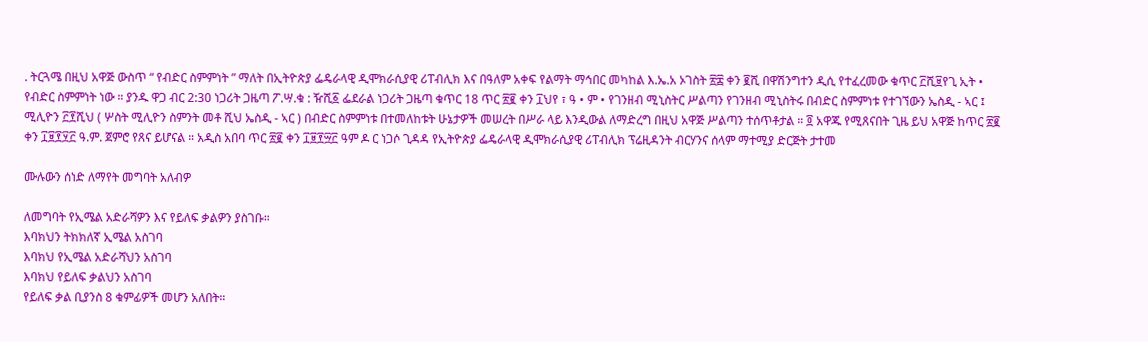. ትርጓሜ በዚህ አዋጅ ውስጥ “ የብድር ስምምነት ” ማለት በኢትዮጵያ ፌዴራላዊ ዲሞክራሲያዊ ሪፐብሊክ እና በዓለም አቀፍ የልማት ማኅበር መካከል እ.ኤ.አ ኦገስት ፳፰ ቀን ፪ሺ በዋሽንግተን ዲሲ የተፈረመው ቁጥር ፫ሺ፱የጊ ኢት • የብድር ስምምነት ነው ። ያንዱ ዋጋ ብር 2:30 ነጋሪት ጋዜጣ ፖ.ሣ.ቁ : ዥሺ፩ ፌደራል ነጋሪት ጋዜጣ ቁጥር 18 ጥር ፳፪ ቀን ፲ህየ ፣ ዓ • ም • የገንዘብ ሚኒስትር ሥልጣን የገንዘብ ሚኒስትሩ በብድር ስምምነቱ የተገኘውን ኤስዲ - ኣር ፤ ሚሊዮን ፫፻ሺህ ( ሦስት ሚሊዮን ስምንት መቶ ሺህ ኤስዲ - ኣር ) በብድር ስምምነቱ በተመለከቱት ሁኔታዎች መሠረት በሥራ ላይ እንዲውል ለማድረግ በዚህ አዋጅ ሥልጣን ተሰጥቶታል ። ፬ አዋጁ የሚጸናበት ጊዜ ይህ አዋጅ ከጥር ፳፪ ቀን ፲፱፻፶፫ ዓ.ም. ጀምሮ የጸና ይሆናል ። አዲስ አበባ ጥር ፳፪ ቀን ፲፱፻፵፫ ዓም ዶ ር ነጋሶ ጊዳዳ የኢትዮጵያ ፌዴራላዊ ዲሞክራሲያዊ ሪፐብሊክ ፕሬዚዳንት ብርሃንና ሰላም ማተሚያ ድርጅት ታተመ

ሙሉውን ሰነድ ለማየት መግባት አለብዎ

ለመግባት የኢሜል አድራሻዎን እና የይለፍ ቃልዎን ያስገቡ።
እባክህን ትክክለኛ ኢሜል አስገባ
እባክህ የኢሜል አድራሻህን አስገባ
እባክህ የይለፍ ቃልህን አስገባ
የይለፍ ቃል ቢያንስ 8 ቁምፊዎች መሆን አለበት።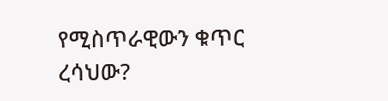የሚስጥራዊውን ቁጥር ረሳህው?